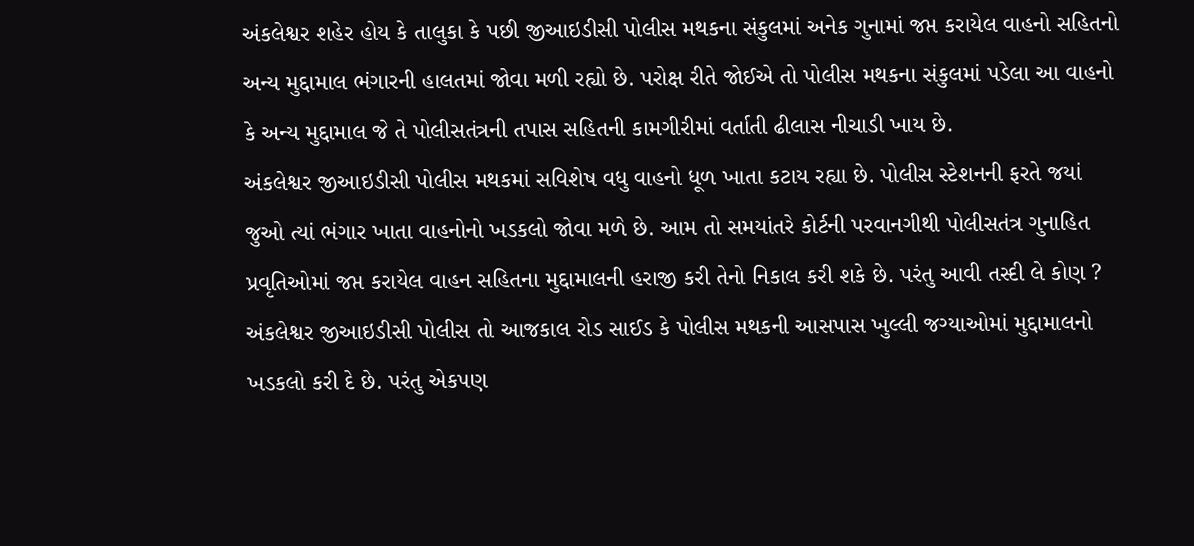અંકલેશ્વર શહેર હોય કે તાલુકા કે પછી જીઆઇડીસી પોલીસ મથકના સંકુલમાં અનેક ગુનામાં જપ્ત કરાયેલ વાહનો સહિતનો અન્ય મુદ્દામાલ ભંગારની હાલતમાં જોવા મળી રહ્યો છે. પરોક્ષ રીતે જોઈએ તો પોલીસ મથકના સંકુલમાં પડેલા આ વાહનો કે અન્ય મુદ્દામાલ જે તે પોલીસતંત્રની તપાસ સહિતની કામગીરીમાં વર્તાતી ઢીલાસ નીચાડી ખાય છે.
અંકલેશ્વર જીઆઇડીસી પોલીસ મથકમાં સવિશેષ વધુ વાહનો ધૂળ ખાતા કટાય રહ્યા છે. પોલીસ સ્ટેશનની ફરતે જયાં જુઓ ત્યાં ભંગાર ખાતા વાહનોનો ખડકલો જોવા મળે છે. આમ તો સમયાંતરે કોર્ટની પરવાનગીથી પોલીસતંત્ર ગુનાહિત પ્રવૃતિઓમાં જપ્ત કરાયેલ વાહન સહિતના મુદ્દામાલની હરાજી કરી તેનો નિકાલ કરી શકે છે. પરંતુ આવી તસ્દી લે કોણ ?
અંકલેશ્વર જીઆઇડીસી પોલીસ તો આજકાલ રોડ સાઈડ કે પોલીસ મથકની આસપાસ ખુલ્લી જગ્યાઓમાં મુદ્દામાલનો ખડકલો કરી દે છે. પરંતુ એકપણ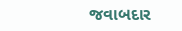જવાબદાર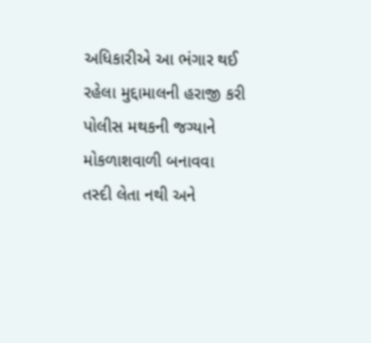અધિકારીએ આ ભંગાર થઈ રહેલા મુદ્દામાલની હરાજી કરી પોલીસ મથકની જગ્યાને મોકળાશવાળી બનાવવા તસ્દી લેતા નથી અને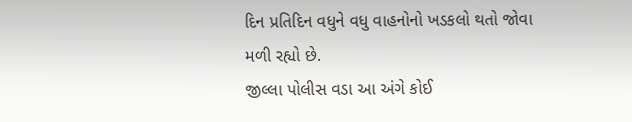દિન પ્રતિદિન વધુને વધુ વાહનોનો ખડકલો થતો જોવા મળી રહ્યો છે.
જીલ્લા પોલીસ વડા આ અંગે કોઈ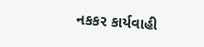નકકર કાર્યવાહી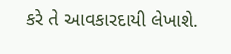કરે તે આવકારદાયી લેખાશે.